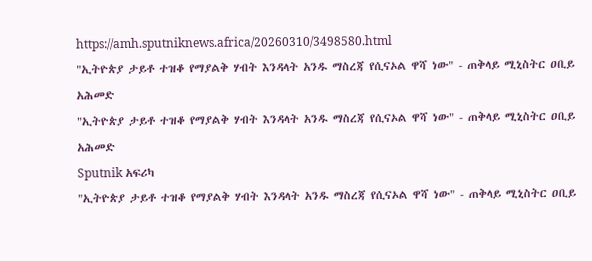https://amh.sputniknews.africa/20260310/3498580.html
"ኢትዮጵያ ታይቶ ተዝቆ የማያልቅ ሃብት እንዳላት አንዱ ማስረጃ የሲናኦል ዋሻ ነው" - ጠቅላይ ሚኒስትር ዐቢይ አሕመድ
"ኢትዮጵያ ታይቶ ተዝቆ የማያልቅ ሃብት እንዳላት አንዱ ማስረጃ የሲናኦል ዋሻ ነው" - ጠቅላይ ሚኒስትር ዐቢይ አሕመድ
Sputnik አፍሪካ
"ኢትዮጵያ ታይቶ ተዝቆ የማያልቅ ሃብት እንዳላት አንዱ ማስረጃ የሲናኦል ዋሻ ነው" - ጠቅላይ ሚኒስትር ዐቢይ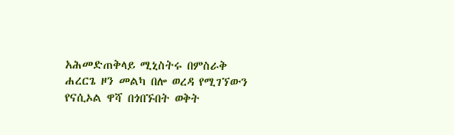አሕመድጠቅላይ ሚኒስትሩ በምስራቅ ሐረርጌ ዞን መልካ በሎ ወረዳ የሚገኘውን የናሲኦል ዋሻ በጎበኙበት ወቅት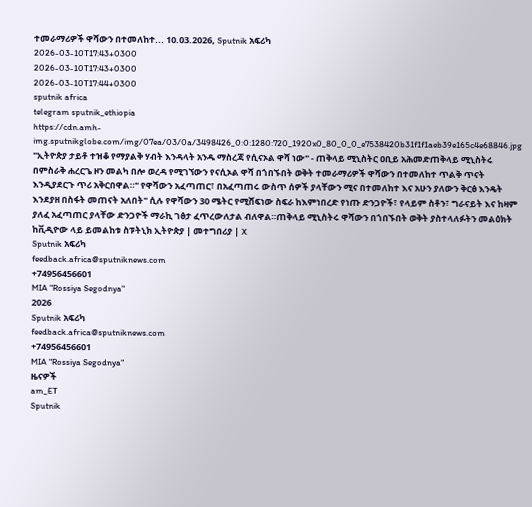ተመራማሪዎች ዋሻውን በተመለከተ... 10.03.2026, Sputnik አፍሪካ
2026-03-10T17:43+0300
2026-03-10T17:43+0300
2026-03-10T17:44+0300
sputnik africa
telegram sputnik_ethiopia
https://cdn.amh-img.sputnikglobe.com/img/07ea/03/0a/3498426_0:0:1280:720_1920x0_80_0_0_e7538420b31f1f1aeb39e165c4e68846.jpg
"ኢትዮጵያ ታይቶ ተዝቆ የማያልቅ ሃብት እንዳላት አንዱ ማስረጃ የሲናኦል ዋሻ ነው" - ጠቅላይ ሚኒስትር ዐቢይ አሕመድጠቅላይ ሚኒስትሩ በምስራቅ ሐረርጌ ዞን መልካ በሎ ወረዳ የሚገኘውን የናሲኦል ዋሻ በጎበኙበት ወቅት ተመራማሪዎች ዋሻውን በተመለከተ ጥልቅ ጥናት እንዲያደርጉ ጥሪ አቅርበዋል።" የዋሻውን አፈጣጠር፣ በአፈጣጠሩ ውስጥ ሰዎች ያላቸውን ሚና በተመለከተ እና አሁን ያለውን ቅርፅ እንዴት እንደያዘ በስፋት መጠናት አለበት" ሲሉ የዋሻውን 30 ሜትር የሚሸፍነው ስፍራ ከእምነበረድ የነጡ ድንጋዮች፣ የላይም ስቶን፣ ግራናይት እና ከዛም ያለፈ አፈጣጠር ያላቸው ድንጋዮች ማራኪ ገፅታ ፈጥረውለታል ብለዋል።ጠቅላይ ሚኒስትሩ ዋሻውን በጎበኙበት ወቅት ያስተላለፉትን መልዕክት ከቪዲዮው ላይ ይመልከቱ ስፑትኒክ ኢትዮጵያ | መተግበሪያ | X
Sputnik አፍሪካ
feedback.africa@sputniknews.com
+74956456601
MIA "Rossiya Segodnya"
2026
Sputnik አፍሪካ
feedback.africa@sputniknews.com
+74956456601
MIA "Rossiya Segodnya"
ዜናዎች
am_ET
Sputnik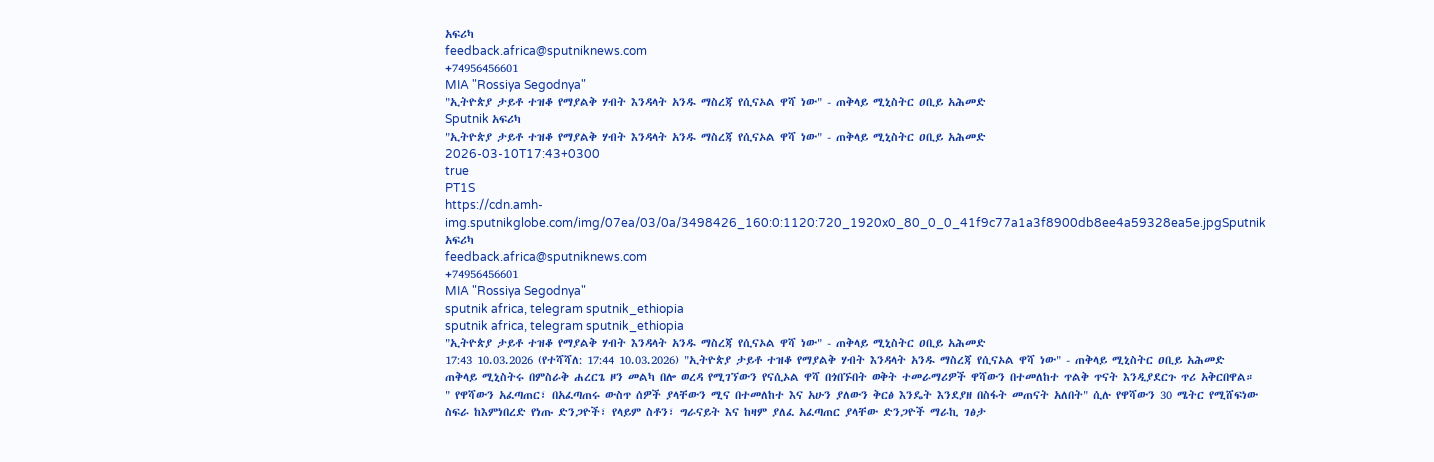አፍሪካ
feedback.africa@sputniknews.com
+74956456601
MIA "Rossiya Segodnya"
"ኢትዮጵያ ታይቶ ተዝቆ የማያልቅ ሃብት እንዳላት አንዱ ማስረጃ የሲናኦል ዋሻ ነው" - ጠቅላይ ሚኒስትር ዐቢይ አሕመድ
Sputnik አፍሪካ
"ኢትዮጵያ ታይቶ ተዝቆ የማያልቅ ሃብት እንዳላት አንዱ ማስረጃ የሲናኦል ዋሻ ነው" - ጠቅላይ ሚኒስትር ዐቢይ አሕመድ
2026-03-10T17:43+0300
true
PT1S
https://cdn.amh-img.sputnikglobe.com/img/07ea/03/0a/3498426_160:0:1120:720_1920x0_80_0_0_41f9c77a1a3f8900db8ee4a59328ea5e.jpgSputnik አፍሪካ
feedback.africa@sputniknews.com
+74956456601
MIA "Rossiya Segodnya"
sputnik africa, telegram sputnik_ethiopia
sputnik africa, telegram sputnik_ethiopia
"ኢትዮጵያ ታይቶ ተዝቆ የማያልቅ ሃብት እንዳላት አንዱ ማስረጃ የሲናኦል ዋሻ ነው" - ጠቅላይ ሚኒስትር ዐቢይ አሕመድ
17:43 10.03.2026 (የተሻሻለ: 17:44 10.03.2026) "ኢትዮጵያ ታይቶ ተዝቆ የማያልቅ ሃብት እንዳላት አንዱ ማስረጃ የሲናኦል ዋሻ ነው" - ጠቅላይ ሚኒስትር ዐቢይ አሕመድ
ጠቅላይ ሚኒስትሩ በምስራቅ ሐረርጌ ዞን መልካ በሎ ወረዳ የሚገኘውን የናሲኦል ዋሻ በጎበኙበት ወቅት ተመራማሪዎች ዋሻውን በተመለከተ ጥልቅ ጥናት እንዲያደርጉ ጥሪ አቅርበዋል።
" የዋሻውን አፈጣጠር፣ በአፈጣጠሩ ውስጥ ሰዎች ያላቸውን ሚና በተመለከተ እና አሁን ያለውን ቅርፅ እንዴት እንደያዘ በስፋት መጠናት አለበት" ሲሉ የዋሻውን 30 ሜትር የሚሸፍነው ስፍራ ከእምነበረድ የነጡ ድንጋዮች፣ የላይም ስቶን፣ ግራናይት እና ከዛም ያለፈ አፈጣጠር ያላቸው ድንጋዮች ማራኪ ገፅታ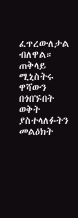ፈጥረውለታል ብለዋል።
ጠቅላይ ሚኒስትሩ ዋሻውን በጎበኙበት ወቅት ያስተላለፉትን መልዕክት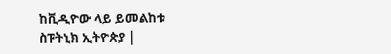ከቪዲዮው ላይ ይመልከቱ
ስፑትኒክ ኢትዮጵያ |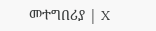መተግበሪያ | X